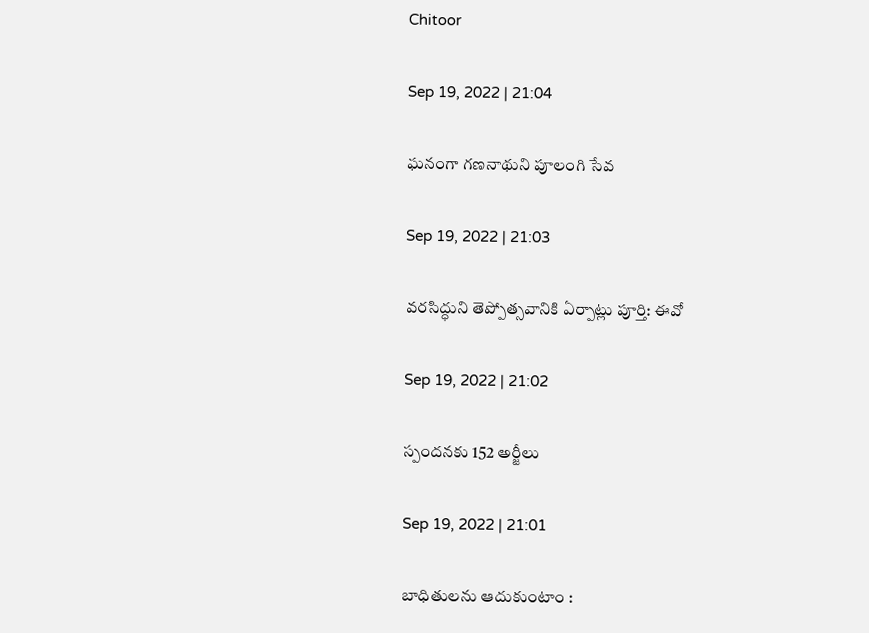Chitoor

Sep 19, 2022 | 21:04

ఘనంగా గణనాథుని పూలంగి సేవ

Sep 19, 2022 | 21:03

వరసిద్ధుని తెప్పోత్సవానికి ఏర్పాట్లు పూర్తి: ఈవో

Sep 19, 2022 | 21:02

స్పందనకు 152 అర్జీలు

Sep 19, 2022 | 21:01

బాధితులను ఆదుకుంటాం :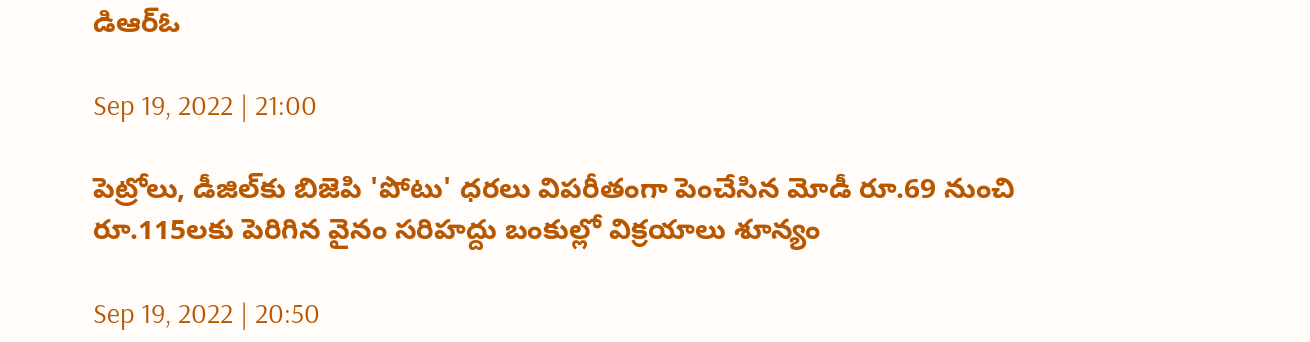డిఆర్‌ఓ

Sep 19, 2022 | 21:00

పెట్రోలు, డీజిల్‌కు బిజెపి 'పోటు' ధరలు విపరీతంగా పెంచేసిన మోడీ రూ.69 నుంచి రూ.115లకు పెరిగిన వైనం సరిహద్దు బంకుల్లో విక్రయాలు శూన్యం

Sep 19, 2022 | 20:50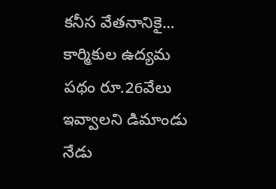కనీస వేతనానికై... కార్మికుల ఉద్యమ పథం రూ.26వేలు ఇవ్వాలని డిమాండు నేడు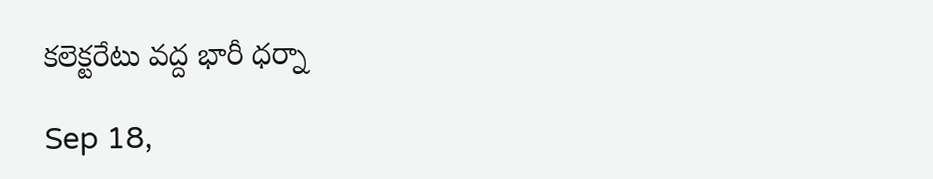కలెక్టరేటు వద్ద భారీ ధర్నా

Sep 18,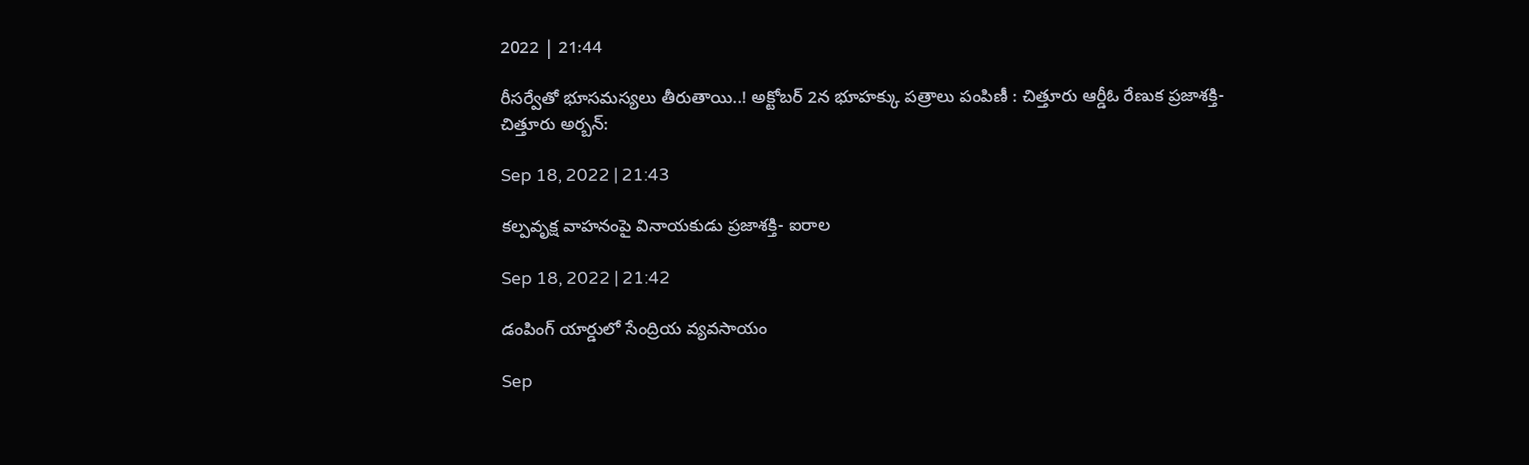2022 | 21:44

రీసర్వేతో భూసమస్యలు తీరుతాయి..! అక్టోబర్‌ 2న భూహక్కు పత్రాలు పంపిణీ : చిత్తూరు ఆర్డీఓ రేణుక ప్రజాశక్తి- చిత్తూరు అర్బన్‌:

Sep 18, 2022 | 21:43

కల్పవృక్ష వాహనంపై వినాయకుడు ప్రజాశక్తి- ఐరాల

Sep 18, 2022 | 21:42

డంపింగ్‌ యార్డులో సేంద్రియ వ్యవసాయం

Sep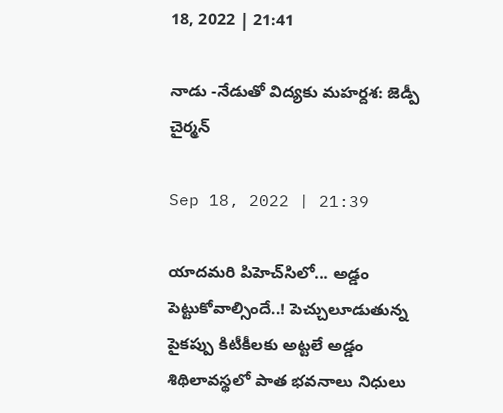18, 2022 | 21:41

నాడు -నేడుతో విద్యకు మహర్దశ: జెడ్పీ చైర్మన్‌

Sep 18, 2022 | 21:39

యాదమరి పిహెచ్‌సిలో... అడ్డం పెట్టుకోవాల్సిందే..! పెచ్చులూడుతున్న పైకప్పు కిటీకీలకు అట్టలే అడ్డం శిథిలావస్థలో పాత భవనాలు నిధులు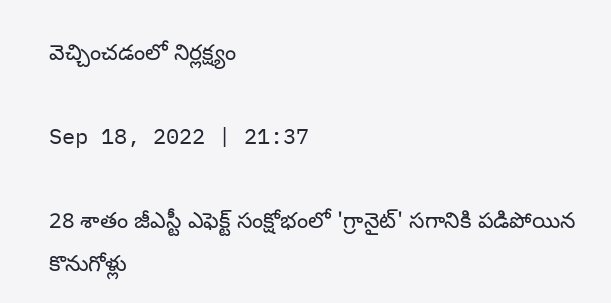వెచ్చించడంలో నిర్లక్ష్యం

Sep 18, 2022 | 21:37

28 శాతం జీఎస్టీ ఎఫెక్ట్‌ సంక్షోభంలో 'గ్రానైట్‌' సగానికి పడిపోయిన కొనుగోళ్లు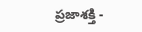ప్రజాశక్తి -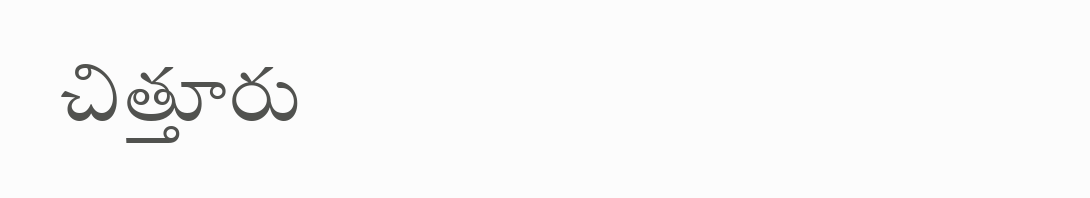చిత్తూరు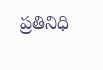ప్రతినిధి